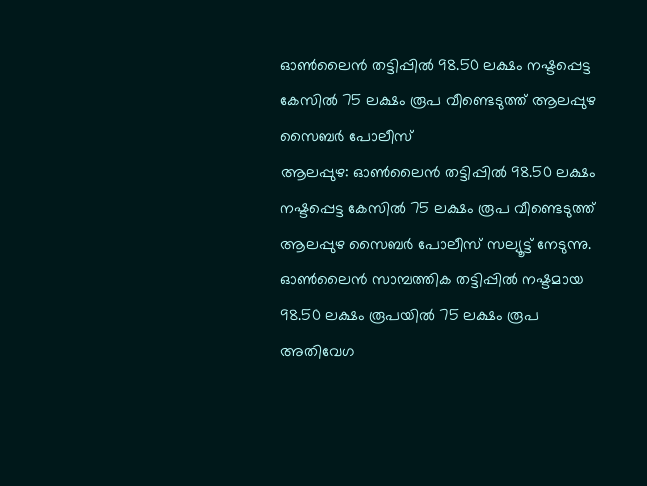ഓൺലൈൻ തട്ടിപ്പിൽ 98.50 ലക്ഷം നഷ്ടപ്പെട്ട കേസിൽ 75 ലക്ഷം രൂപ വീണ്ടെടുത്ത് ആലപ്പുഴ സൈബർ പോലീസ്
ആലപ്പുഴ: ഓൺലൈൻ തട്ടിപ്പിൽ 98.50 ലക്ഷം നഷ്ടപ്പെട്ട കേസിൽ 75 ലക്ഷം രൂപ വീണ്ടെടുത്ത് ആലപ്പുഴ സൈബർ പോലീസ് സല്യൂട്ട് നേടുന്നു. ഓൺലൈൻ സാമ്പത്തിക തട്ടിപ്പിൽ നഷ്ടമായ 98.50 ലക്ഷം രൂപയിൽ 75 ലക്ഷം രൂപ അതിവേഗ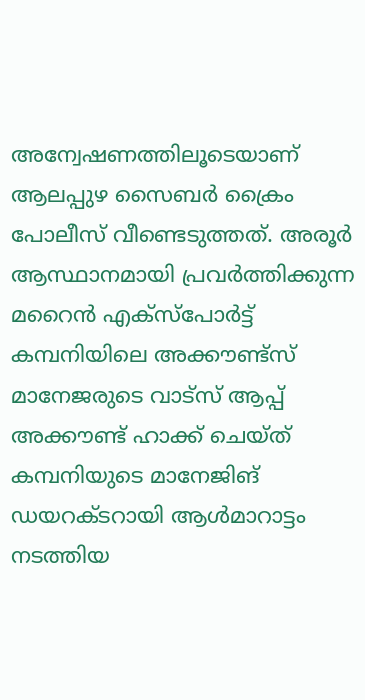അന്വേഷണത്തിലൂടെയാണ് ആലപ്പുഴ സൈബർ ക്രൈം പോലീസ് വീണ്ടെടുത്തത്. അരൂർ ആസ്ഥാനമായി പ്രവർത്തിക്കുന്ന മറൈൻ എക്സ്പോർട്ട് കമ്പനിയിലെ അക്കൗണ്ട്സ് മാനേജരുടെ വാട്സ് ആപ്പ് അക്കൗണ്ട് ഹാക്ക് ചെയ്ത് കമ്പനിയുടെ മാനേജിങ് ഡയറക്ടറായി ആൾമാറാട്ടം നടത്തിയ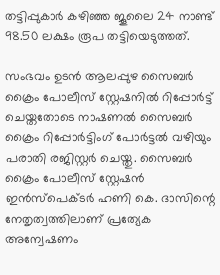തട്ടിപ്പുകാർ കഴിഞ്ഞ ജൂലൈ 24 നാണ്ട് 98.50 ലക്ഷം രൂപ തട്ടിയെടുത്തത്.

സംഭവം ഉടൻ ആലപ്പുഴ സൈബർ ക്രൈം പോലീസ് സ്റ്റേഷനിൽ റിപ്പോർട്ട് ചെയ്തതോടെ നാഷണൽ സൈബർ ക്രൈം റിപ്പോർട്ടിംഗ് പോർട്ടൽ വഴിയും പരാതി രജിസ്റ്റർ ചെയ്തു. സൈബർ ക്രൈം പോലീസ് സ്റ്റേഷൻ ഇൻസ്പെക്ടർ ഹണി കെ. ദാസിന്റെ നേതൃത്വത്തിലാണ് പ്രത്യേക അന്വേഷണം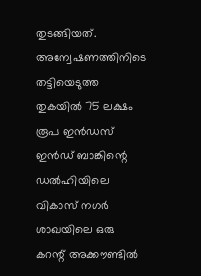തുടങ്ങിയത്. അന്വേഷണത്തിനിടെ തട്ടിയെടുത്ത തുകയിൽ 75 ലക്ഷം രൂപ ഇൻഡസ് ഇൻഡ് ബാങ്കിന്റെ ഡൽഹിയിലെ വികാസ് നഗർ ശാഖയിലെ ഒരു കറന്റ് അക്കൗണ്ടിൽ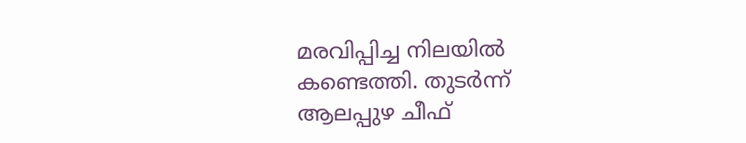മരവിപ്പിച്ച നിലയിൽ കണ്ടെത്തി. തുടർന്ന് ആലപ്പുഴ ചീഫ്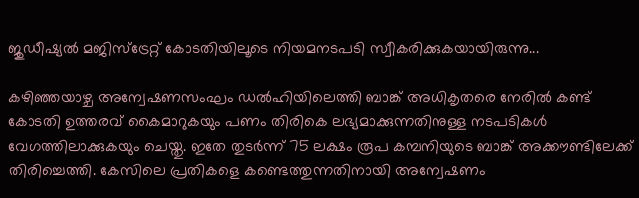ജുഡീഷ്യൽ മജിസ്ട്രേറ്റ് കോടതിയിലൂടെ നിയമനടപടി സ്വീകരിക്കുകയായിരുന്നു...

കഴിഞ്ഞയാഴ്ച അന്വേഷണസംഘം ഡൽഹിയിലെത്തി ബാങ്ക് അധികൃതരെ നേരിൽ കണ്ട് കോടതി ഉത്തരവ് കൈമാറുകയും പണം തിരികെ ലഭ്യമാക്കുന്നതിനുള്ള നടപടികൾ വേഗത്തിലാക്കുകയും ചെയ്തു. ഇതേ തുടർന്ന് 75 ലക്ഷം രൂപ കമ്പനിയുടെ ബാങ്ക് അക്കൗണ്ടിലേക്ക് തിരിച്ചെത്തി. കേസിലെ പ്രതികളെ കണ്ടെത്തുന്നതിനായി അന്വേഷണം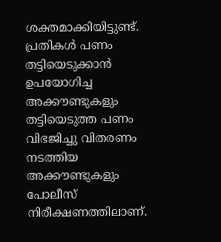ശക്തമാക്കിയിട്ടുണ്ട്. പ്രതികൾ പണം തട്ടിയെടുക്കാൻ ഉപയോഗിച്ച അക്കൗണ്ടുകളും തട്ടിയെടുത്ത പണം വിഭജിച്ചു വിതരണം നടത്തിയ അക്കൗണ്ടുകളും പോലീസ് നിരീക്ഷണത്തിലാണ്.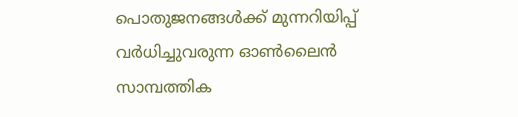പൊതുജനങ്ങൾക്ക് മുന്നറിയിപ്പ്
വർധിച്ചുവരുന്ന ഓൺലൈൻ സാമ്പത്തിക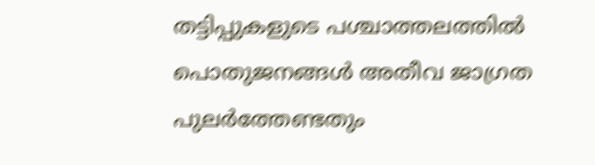തട്ടിപ്പുകളുടെ പശ്ചാത്തലത്തിൽ പൊതുജനങ്ങൾ അതീവ ജാഗ്രത പുലർത്തേണ്ടതും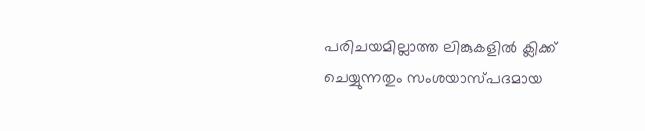പരിചയമില്ലാത്ത ലിങ്കുകളിൽ ക്ലിക്ക് ചെയ്യുന്നതും സംശയാസ്പദമായ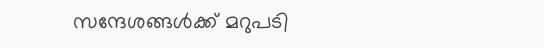സന്ദേശങ്ങൾക്ക് മറുപടി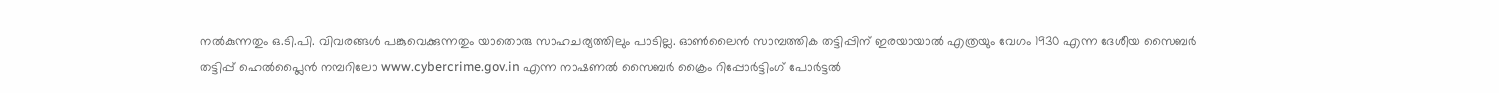നൽകുന്നതും ഒ.ടി.പി. വിവരങ്ങൾ പങ്കുവെക്കുന്നതും യാതൊരു സാഹചര്യത്തിലും പാടില്ല. ഓൺലൈൻ സാമ്പത്തിക തട്ടിപ്പിന് ഇരയായാൽ എത്രയും വേഗം 1930 എന്ന ദേശീയ സൈബർ തട്ടിപ്പ് ഹെൽപ്ലൈൻ നമ്പറിലോ www.cybercrime.gov.in എന്ന നാഷണൽ സൈബർ ക്രൈം റിപ്പോർട്ടിംഗ് പോർട്ടൽ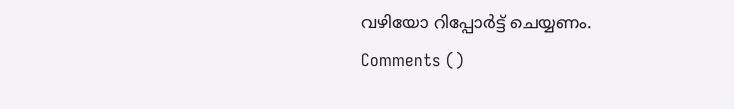വഴിയോ റിപ്പോർട്ട് ചെയ്യണം.
Comments ()